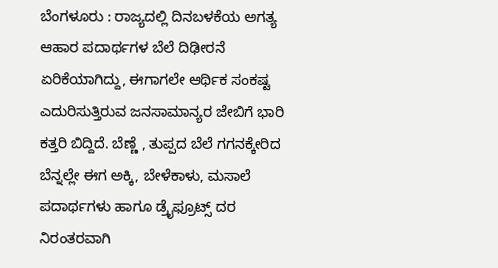ಬೆಂಗಳೂರು : ರಾಜ್ಯದಲ್ಲಿ ದಿನಬಳಕೆಯ ಅಗತ್ಯ ಆಹಾರ ಪದಾರ್ಥಗಳ ಬೆಲೆ ದಿಢೀರನೆ ಏರಿಕೆಯಾಗಿದ್ದು, ಈಗಾಗಲೇ ಆರ್ಥಿಕ ಸಂಕಷ್ಟ ಎದುರಿಸುತ್ತಿರುವ ಜನಸಾಮಾನ್ಯರ ಜೇಬಿಗೆ ಭಾರಿ ಕತ್ತರಿ ಬಿದ್ದಿದೆ. ಬೆಣ್ಣೆ , ತುಪ್ಪದ ಬೆಲೆ ಗಗನಕ್ಕೇರಿದ ಬೆನ್ನಲ್ಲೇ ಈಗ ಅಕ್ಕಿ, ಬೇಳೆಕಾಳು, ಮಸಾಲೆ ಪದಾರ್ಥಗಳು ಹಾಗೂ ಡ್ರೈಫ್ರೂಟ್ಸ್ ದರ ನಿರಂತರವಾಗಿ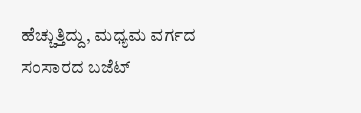ಹೆಚ್ಚುತ್ತಿದ್ದು, ಮಧ್ಯಮ ವರ್ಗದ ಸಂಸಾರದ ಬಜೆಟ್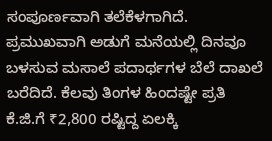ಸಂಪೂರ್ಣವಾಗಿ ತಲೆಕೆಳಗಾಗಿದೆ.
ಪ್ರಮುಖವಾಗಿ ಅಡುಗೆ ಮನೆಯಲ್ಲಿ ದಿನವೂ ಬಳಸುವ ಮಸಾಲೆ ಪದಾರ್ಥಗಳ ಬೆಲೆ ದಾಖಲೆ ಬರೆದಿದೆ. ಕೆಲವು ತಿಂಗಳ ಹಿಂದಷ್ಟೇ ಪ್ರತಿ ಕೆ.ಜಿ.ಗೆ ₹2,800 ರಷ್ಟಿದ್ದ ಏಲಕ್ಕಿ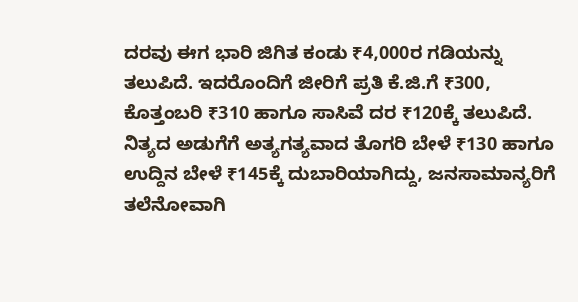ದರವು ಈಗ ಭಾರಿ ಜಿಗಿತ ಕಂಡು ₹4,000ರ ಗಡಿಯನ್ನು ತಲುಪಿದೆ. ಇದರೊಂದಿಗೆ ಜೀರಿಗೆ ಪ್ರತಿ ಕೆ.ಜಿ.ಗೆ ₹300, ಕೊತ್ತಂಬರಿ ₹310 ಹಾಗೂ ಸಾಸಿವೆ ದರ ₹120ಕ್ಕೆ ತಲುಪಿದೆ. ನಿತ್ಯದ ಅಡುಗೆಗೆ ಅತ್ಯಗತ್ಯವಾದ ತೊಗರಿ ಬೇಳೆ ₹130 ಹಾಗೂ ಉದ್ದಿನ ಬೇಳೆ ₹145ಕ್ಕೆ ದುಬಾರಿಯಾಗಿದ್ದು, ಜನಸಾಮಾನ್ಯರಿಗೆ ತಲೆನೋವಾಗಿ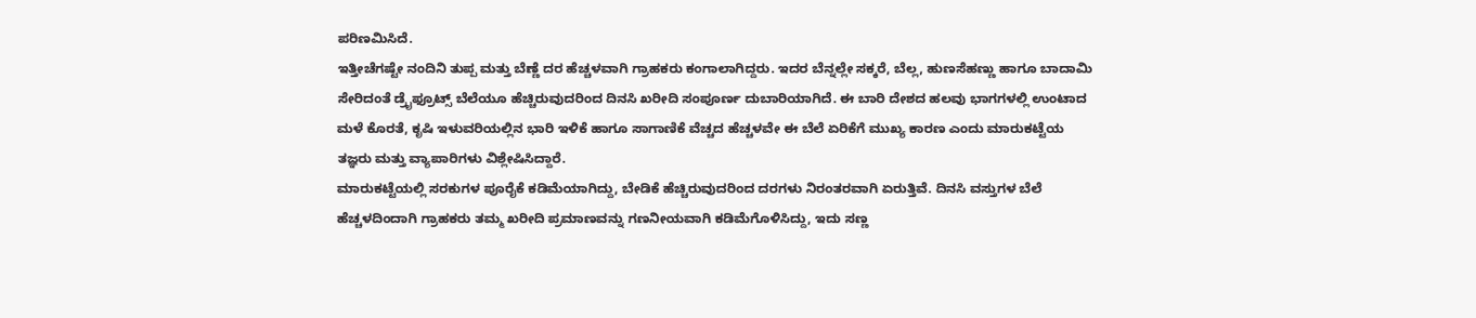ಪರಿಣಮಿಸಿದೆ.
ಇತ್ತೀಚೆಗಷ್ಟೇ ನಂದಿನಿ ತುಪ್ಪ ಮತ್ತು ಬೆಣ್ಣೆ ದರ ಹೆಚ್ಚಳವಾಗಿ ಗ್ರಾಹಕರು ಕಂಗಾಲಾಗಿದ್ದರು. ಇದರ ಬೆನ್ನಲ್ಲೇ ಸಕ್ಕರೆ, ಬೆಲ್ಲ, ಹುಣಸೆಹಣ್ಣು ಹಾಗೂ ಬಾದಾಮಿ ಸೇರಿದಂತೆ ಡ್ರೈಫ್ರೂಟ್ಸ್ ಬೆಲೆಯೂ ಹೆಚ್ಚಿರುವುದರಿಂದ ದಿನಸಿ ಖರೀದಿ ಸಂಪೂರ್ಣ ದುಬಾರಿಯಾಗಿದೆ. ಈ ಬಾರಿ ದೇಶದ ಹಲವು ಭಾಗಗಳಲ್ಲಿ ಉಂಟಾದ ಮಳೆ ಕೊರತೆ, ಕೃಷಿ ಇಳುವರಿಯಲ್ಲಿನ ಭಾರಿ ಇಳಿಕೆ ಹಾಗೂ ಸಾಗಾಣಿಕೆ ವೆಚ್ಚದ ಹೆಚ್ಚಳವೇ ಈ ಬೆಲೆ ಏರಿಕೆಗೆ ಮುಖ್ಯ ಕಾರಣ ಎಂದು ಮಾರುಕಟ್ಟೆಯ ತಜ್ಞರು ಮತ್ತು ವ್ಯಾಪಾರಿಗಳು ವಿಶ್ಲೇಷಿಸಿದ್ದಾರೆ.
ಮಾರುಕಟ್ಟೆಯಲ್ಲಿ ಸರಕುಗಳ ಪೂರೈಕೆ ಕಡಿಮೆಯಾಗಿದ್ದು, ಬೇಡಿಕೆ ಹೆಚ್ಚಿರುವುದರಿಂದ ದರಗಳು ನಿರಂತರವಾಗಿ ಏರುತ್ತಿವೆ. ದಿನಸಿ ವಸ್ತುಗಳ ಬೆಲೆ ಹೆಚ್ಚಳದಿಂದಾಗಿ ಗ್ರಾಹಕರು ತಮ್ಮ ಖರೀದಿ ಪ್ರಮಾಣವನ್ನು ಗಣನೀಯವಾಗಿ ಕಡಿಮೆಗೊಳಿಸಿದ್ದು, ಇದು ಸಣ್ಣ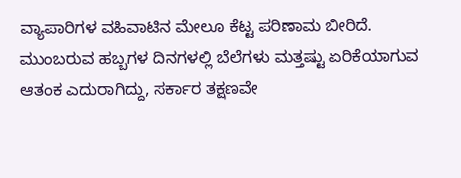ವ್ಯಾಪಾರಿಗಳ ವಹಿವಾಟಿನ ಮೇಲೂ ಕೆಟ್ಟ ಪರಿಣಾಮ ಬೀರಿದೆ.
ಮುಂಬರುವ ಹಬ್ಬಗಳ ದಿನಗಳಲ್ಲಿ ಬೆಲೆಗಳು ಮತ್ತಷ್ಟು ಏರಿಕೆಯಾಗುವ ಆತಂಕ ಎದುರಾಗಿದ್ದು, ಸರ್ಕಾರ ತಕ್ಷಣವೇ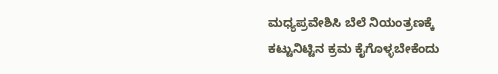ಮಧ್ಯಪ್ರವೇಶಿಸಿ ಬೆಲೆ ನಿಯಂತ್ರಣಕ್ಕೆ ಕಟ್ಟುನಿಟ್ಟಿನ ಕ್ರಮ ಕೈಗೊಳ್ಳಬೇಕೆಂದು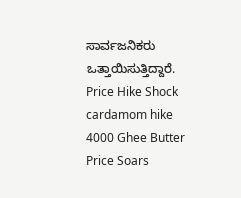ಸಾರ್ವಜನಿಕರು ಒತ್ತಾಯಿಸುತ್ತಿದ್ದಾರೆ.
Price Hike Shock cardamom hike 4000 Ghee Butter Price Soars